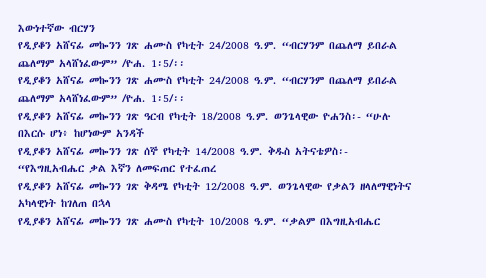እውነተኛው ብርሃን
የዲያቆን አሸናፊ መኰንን ገጽ ሐሙስ የካቲት 24/2008 ዓ.ም. “ብርሃንም በጨለማ ይበራል ጨለማም አላሸነፈውም” /ዮሐ. 1፡5/፡፡
የዲያቆን አሸናፊ መኰንን ገጽ ሐሙስ የካቲት 24/2008 ዓ.ም. “ብርሃንም በጨለማ ይበራል ጨለማም አላሸነፈውም” /ዮሐ. 1፡5/፡፡
የዲያቆን አሸናፊ መኰንን ገጽ ዓርብ የካቲት 18/2008 ዓ.ም. ወንጌላዊው ዮሐንስ፡- “ሁሉ በእርሱ ሆነ፥ ከሆነውም አንዳች
የዲያቆን አሸናፊ መኰንን ገጽ ሰኞ የካቲት 14/2008 ዓ.ም. ቅዱስ አትናቴዎስ፡- “የእግዚአብሔር ቃል እኛን ለመፍጠር የተፈጠረ
የዲያቆን አሸናፊ መኰንን ገጽ ቅዳሜ የካቲት 12/2008 ዓ.ም. ወንጌላዊው የቃልን ዘላለማዊነትና አካላዊነት ከገለጠ በኋላ
የዲያቆን አሸናፊ መኰንን ገጽ ሐሙስ የካቲት 10/2008 ዓ.ም. “ቃልም በእግዚአብሔር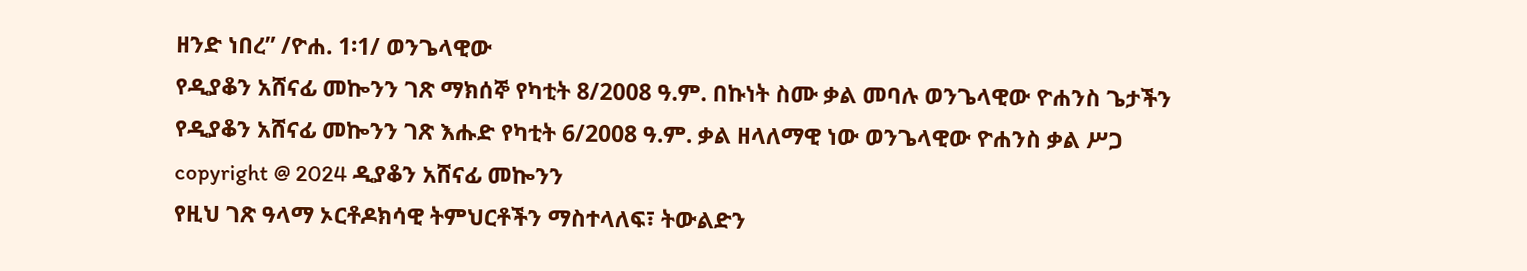ዘንድ ነበረ” /ዮሐ. 1፡1/ ወንጌላዊው
የዲያቆን አሸናፊ መኰንን ገጽ ማክሰኞ የካቲት 8/2008 ዓ.ም. በኩነት ስሙ ቃል መባሉ ወንጌላዊው ዮሐንስ ጌታችን
የዲያቆን አሸናፊ መኰንን ገጽ እሑድ የካቲት 6/2008 ዓ.ም. ቃል ዘላለማዊ ነው ወንጌላዊው ዮሐንስ ቃል ሥጋ
copyright @ 2024 ዲያቆን አሸናፊ መኰንን
የዚህ ገጽ ዓላማ ኦርቶዶክሳዊ ትምህርቶችን ማስተላለፍ፣ ትውልድን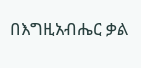በእግዚአብሔር ቃል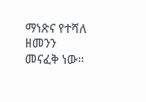ማነጽና የተሻለ ዘመንን መናፈቅ ነው።